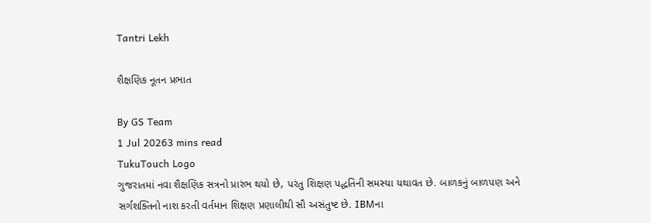Tantri Lekh

શૈક્ષણિક નૂતન પ્રભાત

By GS Team
1 Jul 20263 mins read
TukuTouch Logo
ગુજરાતમાં નવા શૈક્ષણિક સત્રનો પ્રારંભ થયો છે, પરંતુ શિક્ષણ પદ્ધતિની સમસ્યા યથાવત છે. બાળકનું બાળપણ અને સર્ગશક્તિનો નાશ કરતી વર્તમાન શિક્ષણ પ્રણાલીથી સૌ અસંતુષ્ટ છે. IBMના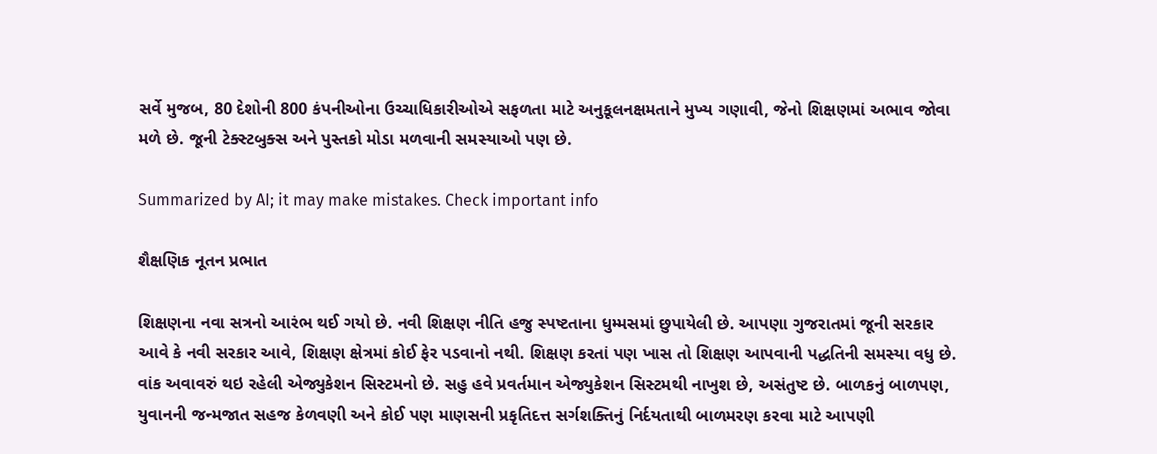સર્વે મુજબ, 80 દેશોની 800 કંપનીઓના ઉચ્ચાધિકારીઓએ સફળતા માટે અનુકૂલનક્ષમતાને મુખ્ય ગણાવી, જેનો શિક્ષણમાં અભાવ જોવા મળે છે. જૂની ટેક્સ્ટબુક્સ અને પુસ્તકો મોડા મળવાની સમસ્યાઓ પણ છે.

Summarized by AI; it may make mistakes. Check important info

શૈક્ષણિક નૂતન પ્રભાત

શિક્ષણના નવા સત્રનો આરંભ થઈ ગયો છે. નવી શિક્ષણ નીતિ હજુ સ્પષ્ટતાના ધુમ્મસમાં છુપાયેલી છે. આપણા ગુજરાતમાં જૂની સરકાર આવે કે નવી સરકાર આવે, શિક્ષણ ક્ષેત્રમાં કોઈ ફેર પડવાનો નથી. શિક્ષણ કરતાં પણ ખાસ તો શિક્ષણ આપવાની પદ્ધતિની સમસ્યા વધુ છે. વાંક અવાવરું થઇ રહેલી એજ્યુકેશન સિસ્ટમનો છે. સહુ હવે પ્રવર્તમાન એજ્યુકેશન સિસ્ટમથી નાખુશ છે, અસંતુષ્ટ છે. બાળકનું બાળપણ, યુવાનની જન્મજાત સહજ કેળવણી અને કોઈ પણ માણસની પ્રકૃતિદત્ત સર્ગશક્તિનું નિર્દયતાથી બાળમરણ કરવા માટે આપણી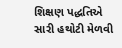શિક્ષણ પદ્ધતિએ સારી હથોટી મેળવી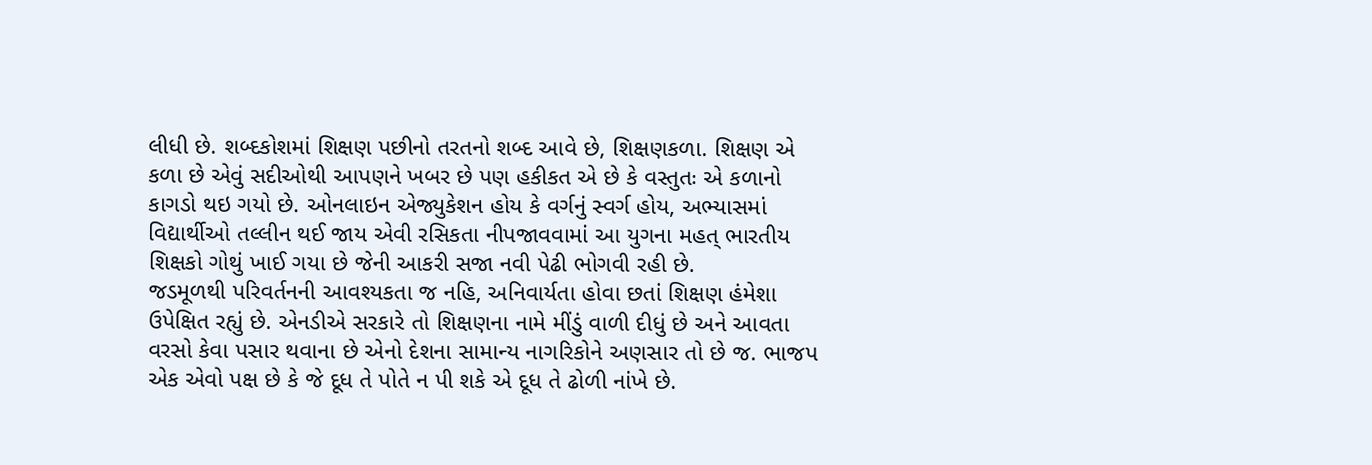લીધી છે. શબ્દકોશમાં શિક્ષણ પછીનો તરતનો શબ્દ આવે છે, શિક્ષણકળા. શિક્ષણ એ કળા છે એવું સદીઓથી આપણને ખબર છે પણ હકીકત એ છે કે વસ્તુતઃ એ કળાનો કાગડો થઇ ગયો છે. ઓનલાઇન એજ્યુકેશન હોય કે વર્ગનું સ્વર્ગ હોય, અભ્યાસમાં વિદ્યાર્થીઓ તલ્લીન થઈ જાય એવી રસિકતા નીપજાવવામાં આ યુગના મહત્ ભારતીય શિક્ષકો ગોથું ખાઈ ગયા છે જેની આકરી સજા નવી પેઢી ભોગવી રહી છે.
જડમૂળથી પરિવર્તનની આવશ્યકતા જ નહિ, અનિવાર્યતા હોવા છતાં શિક્ષણ હંમેશા ઉપેક્ષિત રહ્યું છે. એનડીએ સરકારે તો શિક્ષણના નામે મીંડું વાળી દીધું છે અને આવતા વરસો કેવા પસાર થવાના છે એનો દેશના સામાન્ય નાગરિકોને અણસાર તો છે જ. ભાજપ એક એવો પક્ષ છે કે જે દૂધ તે પોતે ન પી શકે એ દૂધ તે ઢોળી નાંખે છે.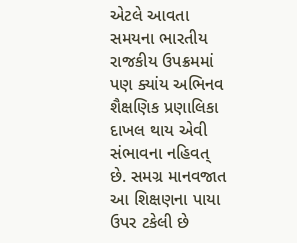એટલે આવતા સમયના ભારતીય રાજકીય ઉપક્રમમાં પણ ક્યાંય અભિનવ શૈક્ષણિક પ્રણાલિકા દાખલ થાય એવી સંભાવના નહિવત્ છે. સમગ્ર માનવજાત આ શિક્ષણના પાયા ઉપર ટકેલી છે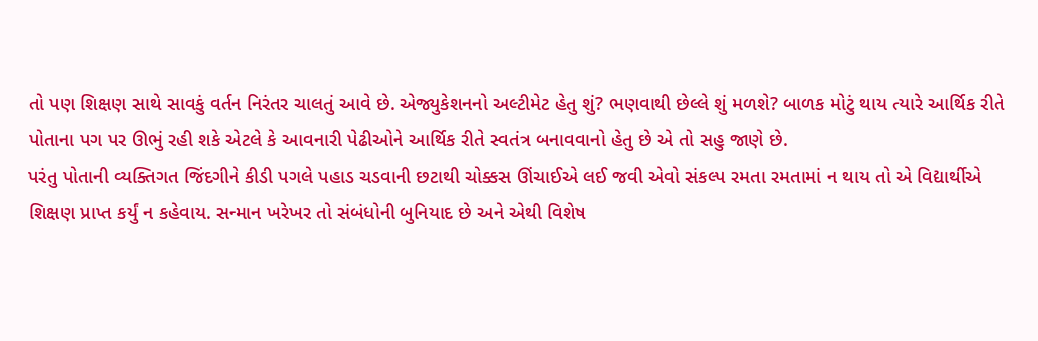તો પણ શિક્ષણ સાથે સાવકું વર્તન નિરંતર ચાલતું આવે છે. એજ્યુકેશનનો અલ્ટીમેટ હેતુ શું? ભણવાથી છેલ્લે શું મળશે? બાળક મોટું થાય ત્યારે આર્થિક રીતે પોતાના પગ પર ઊભું રહી શકે એટલે કે આવનારી પેઢીઓને આર્થિક રીતે સ્વતંત્ર બનાવવાનો હેતુ છે એ તો સહુ જાણે છે.
પરંતુ પોતાની વ્યક્તિગત જિંદગીને કીડી પગલે પહાડ ચડવાની છટાથી ચોક્કસ ઊંચાઈએ લઈ જવી એવો સંકલ્પ રમતા રમતામાં ન થાય તો એ વિદ્યાર્થીએ શિક્ષણ પ્રાપ્ત કર્યું ન કહેવાય. સન્માન ખરેખર તો સંબંધોની બુનિયાદ છે અને એથી વિશેષ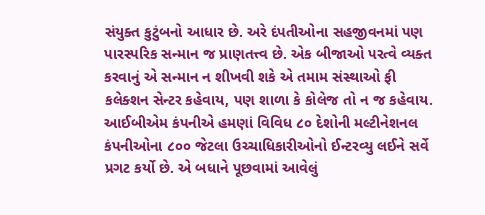સંયુક્ત કુટુંબનો આધાર છે. અરે દંપતીઓના સહજીવનમાં પણ પારસ્પરિક સન્માન જ પ્રાણતત્ત્વ છે. એક બીજાઓ પરત્વે વ્યક્ત કરવાનું એ સન્માન ન શીખવી શકે એ તમામ સંસ્થાઓ ફી કલેક્શન સેન્ટર કહેવાય, પણ શાળા કે કોલેજ તો ન જ કહેવાય. આઈબીએમ કંપનીએ હમણાં વિવિધ ૮૦ દેશોની મલ્ટીનેશનલ કંપનીઓના ૮૦૦ જેટલા ઉચ્ચાધિકારીઓનો ઈન્ટરવ્યુ લઈને સર્વે પ્રગટ કર્યો છે. એ બધાને પૂછવામાં આવેલું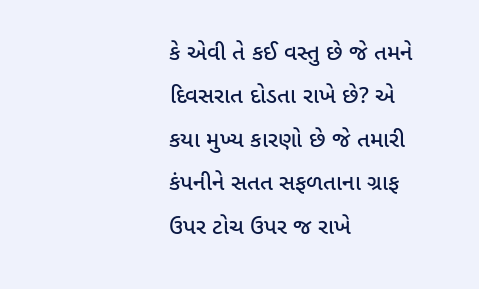કે એવી તે કઈ વસ્તુ છે જે તમને દિવસરાત દોડતા રાખે છે? એ કયા મુખ્ય કારણો છે જે તમારી કંપનીને સતત સફળતાના ગ્રાફ ઉપર ટોચ ઉપર જ રાખે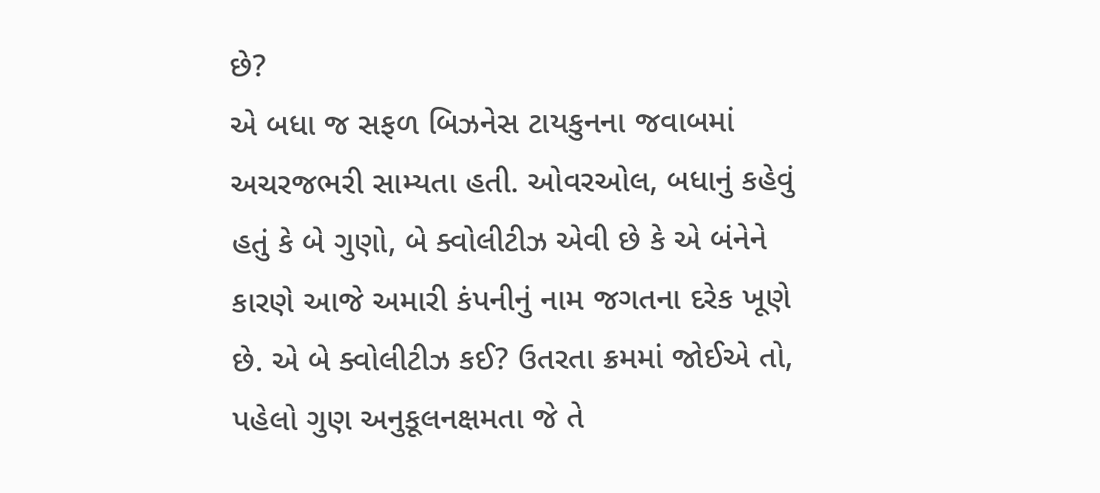છે?
એ બધા જ સફળ બિઝનેસ ટાયકુનના જવાબમાં અચરજભરી સામ્યતા હતી. ઓવરઓલ, બધાનું કહેવું હતું કે બે ગુણો, બે ક્વોલીટીઝ એવી છે કે એ બંનેને કારણે આજે અમારી કંપનીનું નામ જગતના દરેક ખૂણે છે. એ બે ક્વોલીટીઝ કઈ? ઉતરતા ક્રમમાં જોઈએ તો, પહેલો ગુણ અનુકૂલનક્ષમતા જે તે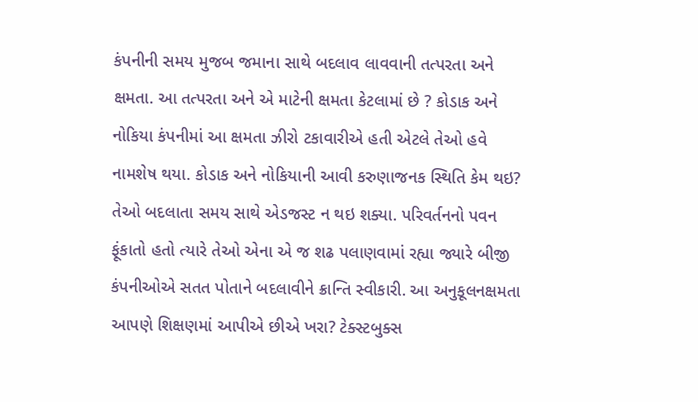કંપનીની સમય મુજબ જમાના સાથે બદલાવ લાવવાની તત્પરતા અને ક્ષમતા. આ તત્પરતા અને એ માટેની ક્ષમતા કેટલામાં છે ? કોડાક અને નોકિયા કંપનીમાં આ ક્ષમતા ઝીરો ટકાવારીએ હતી એટલે તેઓ હવે નામશેષ થયા. કોડાક અને નોકિયાની આવી કરુણાજનક સ્થિતિ કેમ થઇ? તેઓ બદલાતા સમય સાથે એડજસ્ટ ન થઇ શક્યા. પરિવર્તનનો પવન ફૂંકાતો હતો ત્યારે તેઓ એના એ જ શઢ પલાણવામાં રહ્યા જ્યારે બીજી કંપનીઓએ સતત પોતાને બદલાવીને ક્રાન્તિ સ્વીકારી. આ અનુકૂલનક્ષમતા આપણે શિક્ષણમાં આપીએ છીએ ખરા? ટેક્સ્ટબુક્સ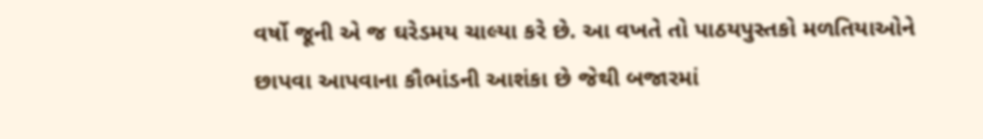વર્ષો જૂની એ જ ઘરેડમય ચાલ્યા કરે છે. આ વખતે તો પાઠયપુસ્તકો મળતિયાઓને છાપવા આપવાના કૌભાંડની આશંકા છે જેથી બજારમાં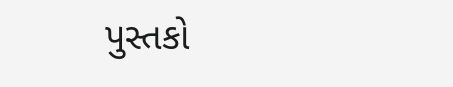પુસ્તકો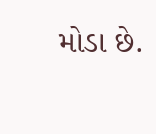મોડા છે.